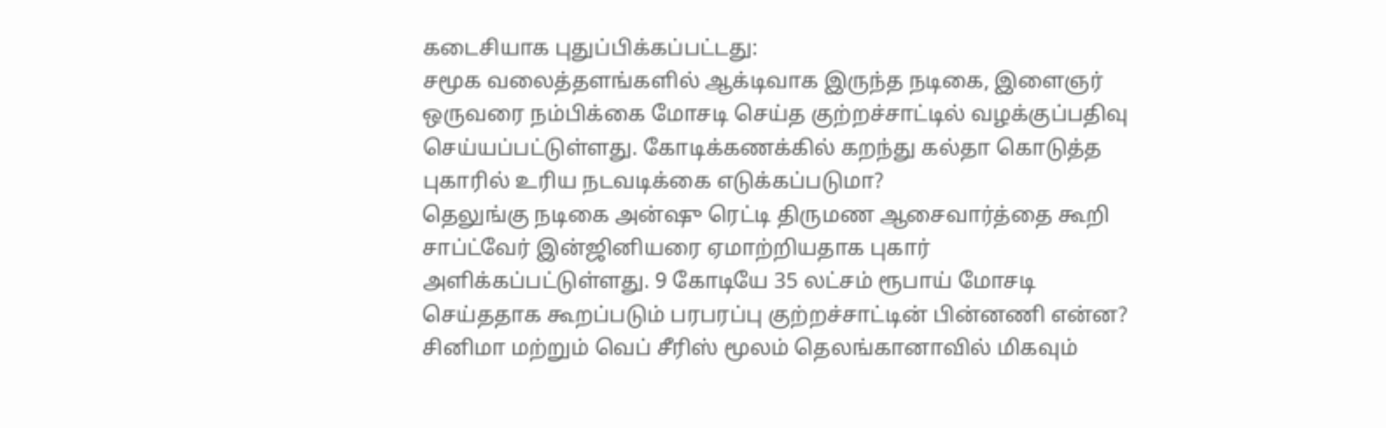கடைசியாக புதுப்பிக்கப்பட்டது:
சமூக வலைத்தளங்களில் ஆக்டிவாக இருந்த நடிகை, இளைஞர் ஒருவரை நம்பிக்கை மோசடி செய்த குற்றச்சாட்டில் வழக்குப்பதிவு செய்யப்பட்டுள்ளது. கோடிக்கணக்கில் கறந்து கல்தா கொடுத்த புகாரில் உரிய நடவடிக்கை எடுக்கப்படுமா?
தெலுங்கு நடிகை அன்ஷு ரெட்டி திருமண ஆசைவார்த்தை கூறி சாப்ட்வேர் இன்ஜினியரை ஏமாற்றியதாக புகார் அளிக்கப்பட்டுள்ளது. 9 கோடியே 35 லட்சம் ரூபாய் மோசடி செய்ததாக கூறப்படும் பரபரப்பு குற்றச்சாட்டின் பின்னணி என்ன?
சினிமா மற்றும் வெப் சீரிஸ் மூலம் தெலங்கானாவில் மிகவும்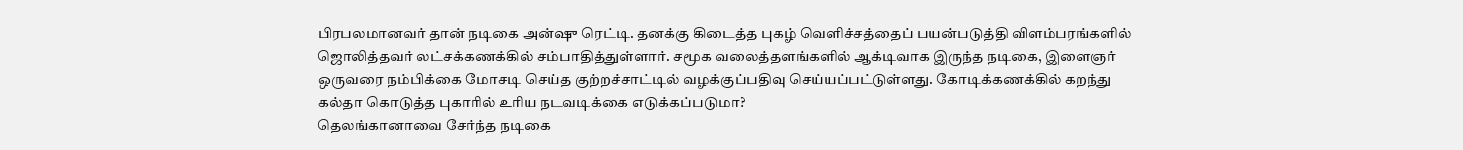பிரபலமானவர் தான் நடிகை அன்ஷு ரெட்டி. தனக்கு கிடைத்த புகழ் வெளிச்சத்தைப் பயன்படுத்தி விளம்பரங்களில் ஜொலித்தவர் லட்சக்கணக்கில் சம்பாதித்துள்ளார். சமூக வலைத்தளங்களில் ஆக்டிவாக இருந்த நடிகை, இளைஞர் ஒருவரை நம்பிக்கை மோசடி செய்த குற்றச்சாட்டில் வழக்குப்பதிவு செய்யப்பட்டுள்ளது. கோடிக்கணக்கில் கறந்து கல்தா கொடுத்த புகாரில் உரிய நடவடிக்கை எடுக்கப்படுமா?
தெலங்கானாவை சேர்ந்த நடிகை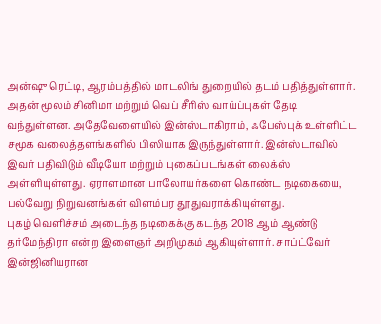அன்ஷு ரெட்டி, ஆரம்பத்தில் மாடலிங் துறையில் தடம் பதித்துள்ளார். அதன் மூலம் சினிமா மற்றும் வெப் சீரிஸ் வாய்ப்புகள் தேடி வந்துள்ளன. அதேவேளையில் இன்ஸ்டாகிராம், ஃபேஸ்புக் உள்ளிட்ட சமூக வலைத்தளங்களில் பிஸியாக இருந்துள்ளார். இன்ஸ்டாவில் இவர் பதிவிடும் வீடியோ மற்றும் புகைப்படங்கள் லைக்ஸ் அள்ளியுள்ளது. ஏராளமான பாலோயர்களை கொண்ட நடிகையை, பல்வேறு நிறுவனங்கள் விளம்பர தூதுவராக்கியுள்ளது.
புகழ் வெளிச்சம் அடைந்த நடிகைக்கு கடந்த 2018 ஆம் ஆண்டு தர்மேந்திரா என்ற இளைஞர் அறிமுகம் ஆகியுள்ளார். சாப்ட்வேர் இன்ஜினியரான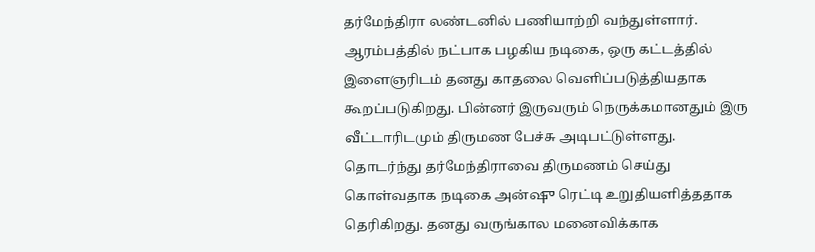தர்மேந்திரா லண்டனில் பணியாற்றி வந்துள்ளார். ஆரம்பத்தில் நட்பாக பழகிய நடிகை, ஒரு கட்டத்தில் இளைஞரிடம் தனது காதலை வெளிப்படுத்தியதாக கூறப்படுகிறது. பின்னர் இருவரும் நெருக்கமானதும் இரு வீட்டாரிடமும் திருமண பேச்சு அடிபட்டுள்ளது.
தொடர்ந்து தர்மேந்திராவை திருமணம் செய்து கொள்வதாக நடிகை அன்ஷு ரெட்டி உறுதியளித்ததாக தெரிகிறது. தனது வருங்கால மனைவிக்காக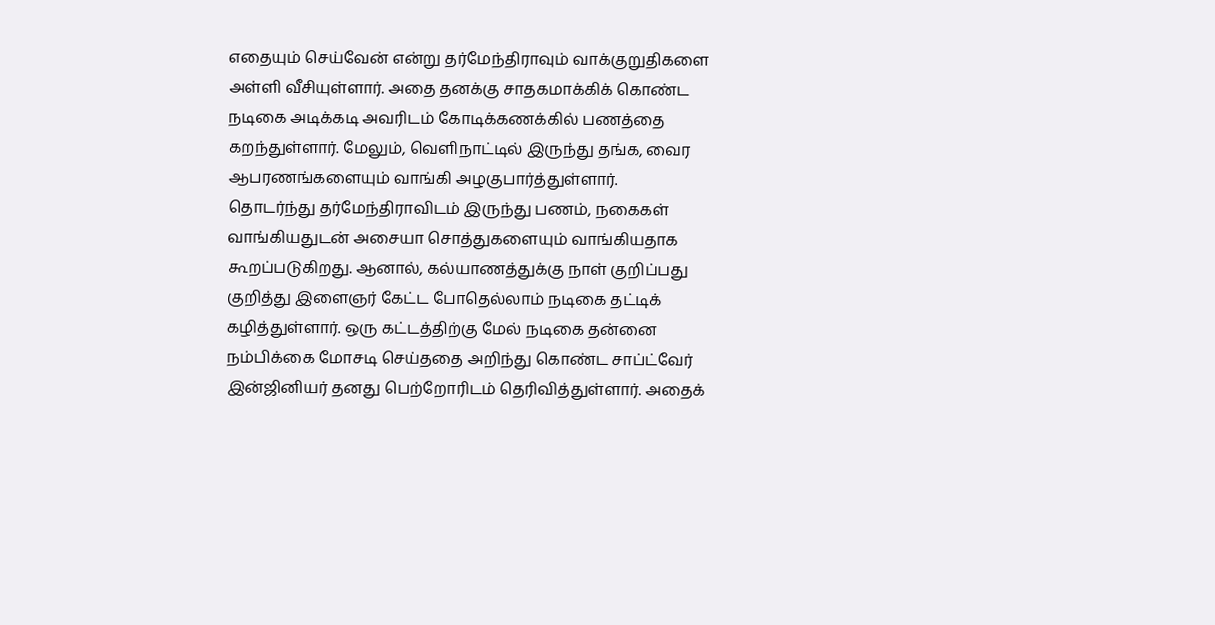எதையும் செய்வேன் என்று தர்மேந்திராவும் வாக்குறுதிகளை அள்ளி வீசியுள்ளார். அதை தனக்கு சாதகமாக்கிக் கொண்ட நடிகை அடிக்கடி அவரிடம் கோடிக்கணக்கில் பணத்தை கறந்துள்ளார். மேலும், வெளிநாட்டில் இருந்து தங்க, வைர ஆபரணங்களையும் வாங்கி அழகுபார்த்துள்ளார்.
தொடர்ந்து தர்மேந்திராவிடம் இருந்து பணம், நகைகள் வாங்கியதுடன் அசையா சொத்துகளையும் வாங்கியதாக கூறப்படுகிறது. ஆனால், கல்யாணத்துக்கு நாள் குறிப்பது குறித்து இளைஞர் கேட்ட போதெல்லாம் நடிகை தட்டிக் கழித்துள்ளார். ஒரு கட்டத்திற்கு மேல் நடிகை தன்னை நம்பிக்கை மோசடி செய்ததை அறிந்து கொண்ட சாப்ட்வேர் இன்ஜினியர் தனது பெற்றோரிடம் தெரிவித்துள்ளார். அதைக்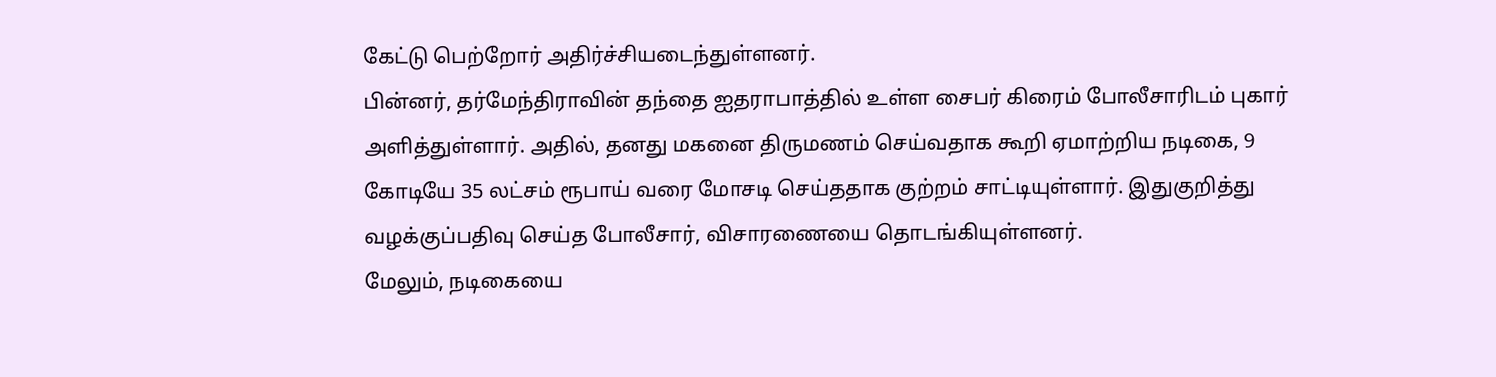கேட்டு பெற்றோர் அதிர்ச்சியடைந்துள்ளனர்.
பின்னர், தர்மேந்திராவின் தந்தை ஐதராபாத்தில் உள்ள சைபர் கிரைம் போலீசாரிடம் புகார் அளித்துள்ளார். அதில், தனது மகனை திருமணம் செய்வதாக கூறி ஏமாற்றிய நடிகை, 9 கோடியே 35 லட்சம் ரூபாய் வரை மோசடி செய்ததாக குற்றம் சாட்டியுள்ளார். இதுகுறித்து வழக்குப்பதிவு செய்த போலீசார், விசாரணையை தொடங்கியுள்ளனர்.
மேலும், நடிகையை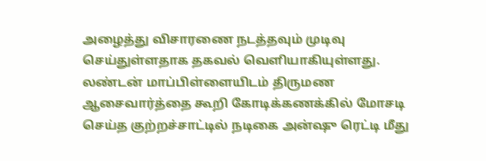அழைத்து விசாரணை நடத்தவும் முடிவு செய்துள்ளதாக தகவல் வெளியாகியுள்ளது. லண்டன் மாப்பிள்ளையிடம் திருமண ஆசைவார்த்தை கூறி கோடிக்கணக்கில் மோசடி செய்த குற்றச்சாட்டில் நடிகை அன்ஷு ரெட்டி மீது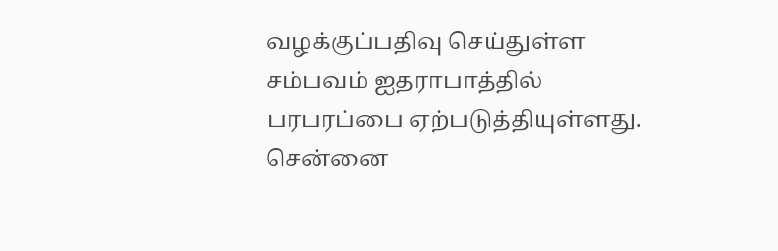வழக்குப்பதிவு செய்துள்ள சம்பவம் ஐதராபாத்தில் பரபரப்பை ஏற்படுத்தியுள்ளது.
சென்னை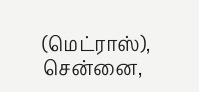(மெட்ராஸ்), சென்னை,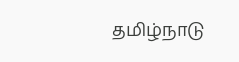தமிழ்நாடு